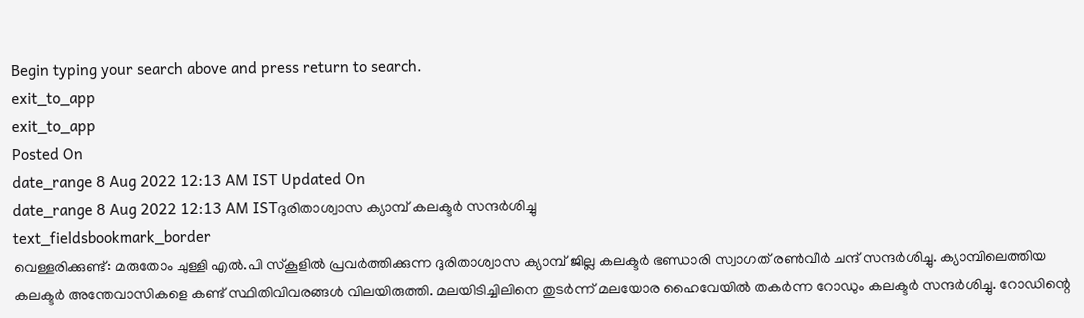Begin typing your search above and press return to search.
exit_to_app
exit_to_app
Posted On
date_range 8 Aug 2022 12:13 AM IST Updated On
date_range 8 Aug 2022 12:13 AM ISTദുരിതാശ്വാസ ക്യാമ്പ് കലക്ടർ സന്ദർശിച്ചു
text_fieldsbookmark_border
വെള്ളരിക്കുണ്ട്: മരുതോം ചുള്ളി എൽ.പി സ്കൂളിൽ പ്രവർത്തിക്കുന്ന ദുരിതാശ്വാസ ക്യാമ്പ് ജില്ല കലക്ടർ ഭണ്ഡാരി സ്വാഗത് രൺവീർ ചന്ദ് സന്ദർശിച്ചു. ക്യാമ്പിലെത്തിയ കലക്ടർ അന്തേവാസികളെ കണ്ട് സ്ഥിതിവിവരങ്ങൾ വിലയിരുത്തി. മലയിടിച്ചിലിനെ തുടർന്ന് മലയോര ഹൈവേയിൽ തകർന്ന റോഡും കലക്ടർ സന്ദർശിച്ചു. റോഡിന്റെ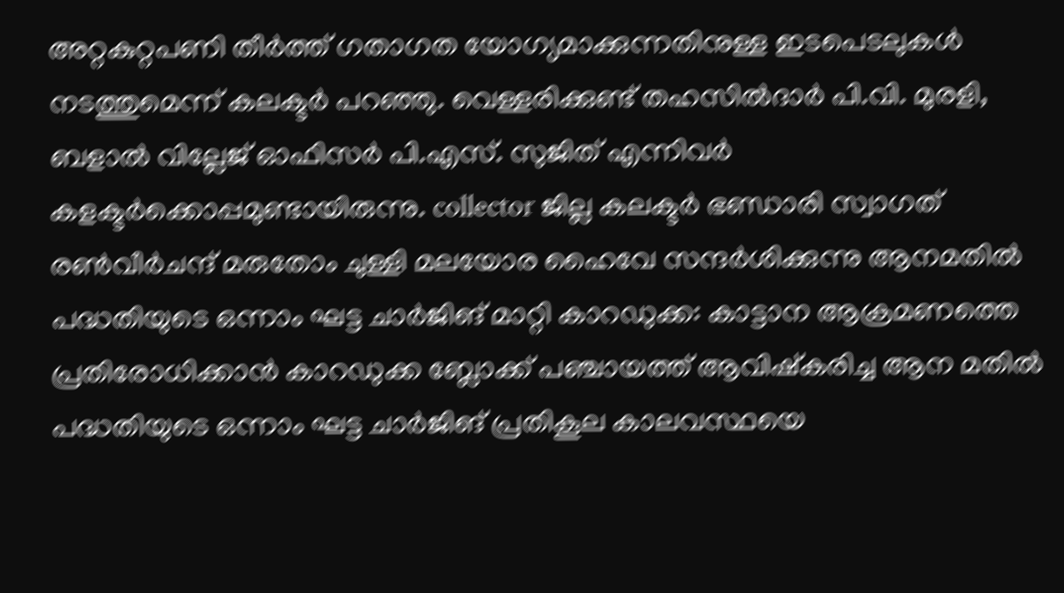അറ്റകുറ്റപണി തീർത്ത് ഗതാഗത യോഗ്യമാക്കുന്നതിനുള്ള ഇടപെടലുകൾ നടത്തുമെന്ന് കലക്ടർ പറഞ്ഞു. വെള്ളരിക്കുണ്ട് തഹസിൽദാർ പി.വി. മുരളി, ബളാൽ വില്ലേജ് ഓഫിസർ പി.എസ്. സുജിത് എന്നിവർ കളക്ടർക്കൊപ്പമുണ്ടായിരുന്നു. collector ജില്ല കലക്ടർ ഭണ്ഡാരി സ്വാഗത് രൺവീർചന്ദ് മരുതോം ചുള്ളി മലയോര ഹൈവേ സന്ദർശിക്കുന്നു ആനമതിൽ പദ്ധതിയുടെ ഒന്നാം ഘട്ട ചാർജിങ് മാറ്റി കാറഡുക്ക: കാട്ടാന ആക്രമണത്തെ പ്രതിരോധിക്കാൻ കാറഡുക്ക ബ്ലോക്ക് പഞ്ചായത്ത് ആവിഷ്കരിച്ച ആന മതിൽ പദ്ധതിയുടെ ഒന്നാം ഘട്ട ചാർജിങ് പ്രതികൂല കാലവസ്ഥയെ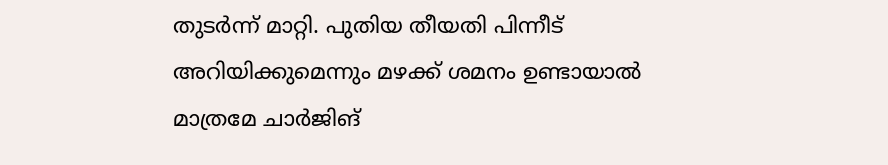തുടർന്ന് മാറ്റി. പുതിയ തീയതി പിന്നീട് അറിയിക്കുമെന്നും മഴക്ക് ശമനം ഉണ്ടായാൽ മാത്രമേ ചാർജിങ്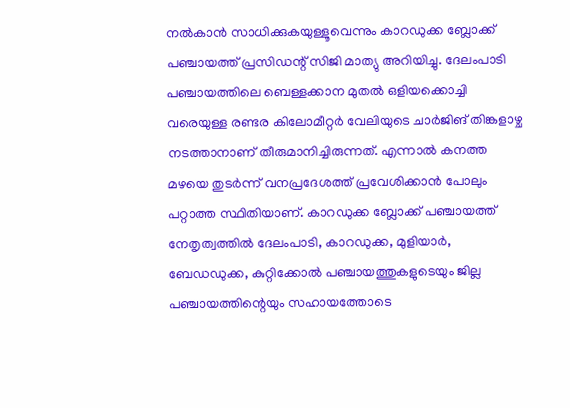നൽകാൻ സാധിക്കുകയുള്ളൂവെന്നും കാറഡുക്ക ബ്ലോക്ക് പഞ്ചായത്ത് പ്രസിഡന്റ് സിജി മാത്യു അറിയിച്ചു. ദേലംപാടി പഞ്ചായത്തിലെ ബെള്ളക്കാന മുതൽ ഒളിയക്കൊച്ചി വരെയുള്ള രണ്ടര കിലോമീറ്റർ വേലിയുടെ ചാർജിങ് തിങ്കളാഴ്ച നടത്താനാണ് തീരുമാനിച്ചിരുന്നത്. എന്നാൽ കനത്ത മഴയെ തുടർന്ന് വനപ്രദേശത്ത് പ്രവേശിക്കാൻ പോലും പറ്റാത്ത സ്ഥിതിയാണ്. കാറഡുക്ക ബ്ലോക്ക് പഞ്ചായത്ത് നേതൃത്വത്തിൽ ദേലംപാടി, കാറഡുക്ക, മുളിയാർ, ബേഡഡുക്ക, കുറ്റിക്കോൽ പഞ്ചായത്തുകളുടെയും ജില്ല പഞ്ചായത്തിന്റെയും സഹായത്തോടെ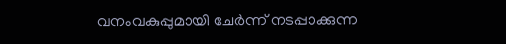വനംവകുപ്പുമായി ചേർന്ന് നടപ്പാക്കുന്ന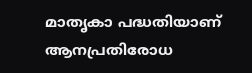മാതൃകാ പദ്ധതിയാണ് ആനപ്രതിരോധ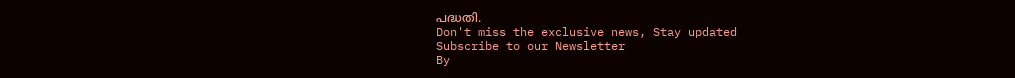പദ്ധതി.
Don't miss the exclusive news, Stay updated
Subscribe to our Newsletter
By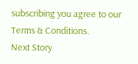subscribing you agree to our Terms & Conditions.
Next Story